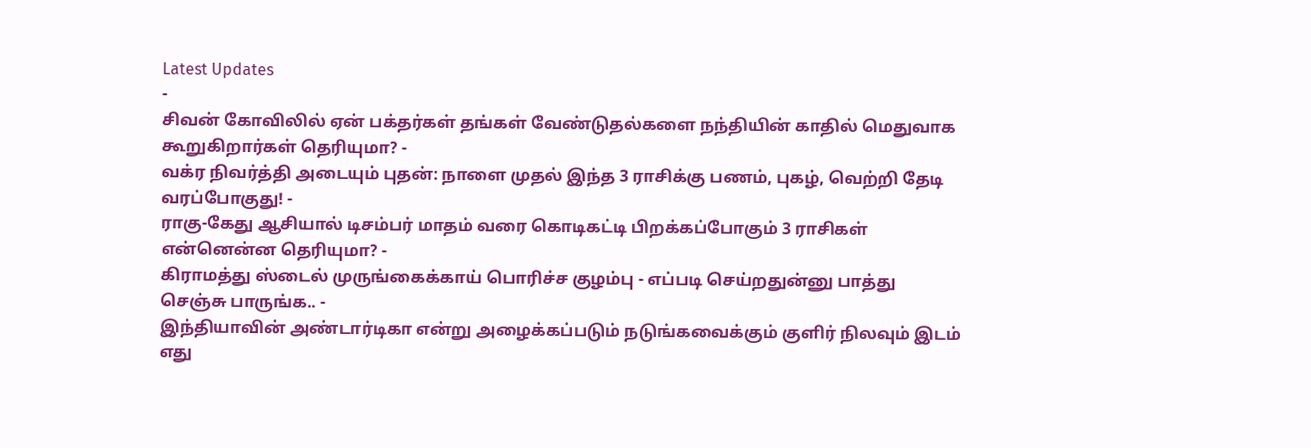Latest Updates
-
சிவன் கோவிலில் ஏன் பக்தர்கள் தங்கள் வேண்டுதல்களை நந்தியின் காதில் மெதுவாக கூறுகிறார்கள் தெரியுமா? -
வக்ர நிவர்த்தி அடையும் புதன்: நாளை முதல் இந்த 3 ராசிக்கு பணம், புகழ், வெற்றி தேடி வரப்போகுது! -
ராகு-கேது ஆசியால் டிசம்பர் மாதம் வரை கொடிகட்டி பிறக்கப்போகும் 3 ராசிகள் என்னென்ன தெரியுமா? -
கிராமத்து ஸ்டைல் முருங்கைக்காய் பொரிச்ச குழம்பு - எப்படி செய்றதுன்னு பாத்து செஞ்சு பாருங்க.. -
இந்தியாவின் அண்டார்டிகா என்று அழைக்கப்படும் நடுங்கவைக்கும் குளிர் நிலவும் இடம் எது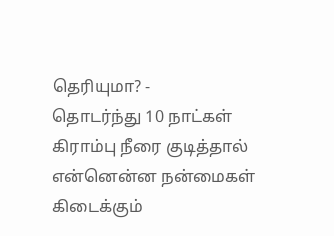தெரியுமா? -
தொடர்ந்து 10 நாட்கள் கிராம்பு நீரை குடித்தால் என்னென்ன நன்மைகள் கிடைக்கும்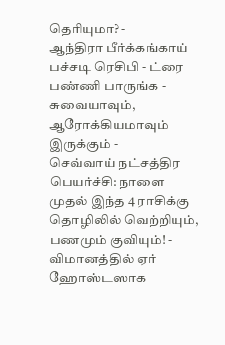தெரியுமா? -
ஆந்திரா பீர்க்கங்காய் பச்சடி ரெசிபி - ட்ரை பண்ணி பாருங்க - சுவையாவும், ஆரோக்கியமாவும் இருக்கும் -
செவ்வாய் நட்சத்திர பெயர்ச்சி: நாளை முதல் இந்த 4 ராசிக்கு தொழிலில் வெற்றியும், பணமும் குவியும்! -
விமானத்தில் ஏர் ஹோஸ்டஸாக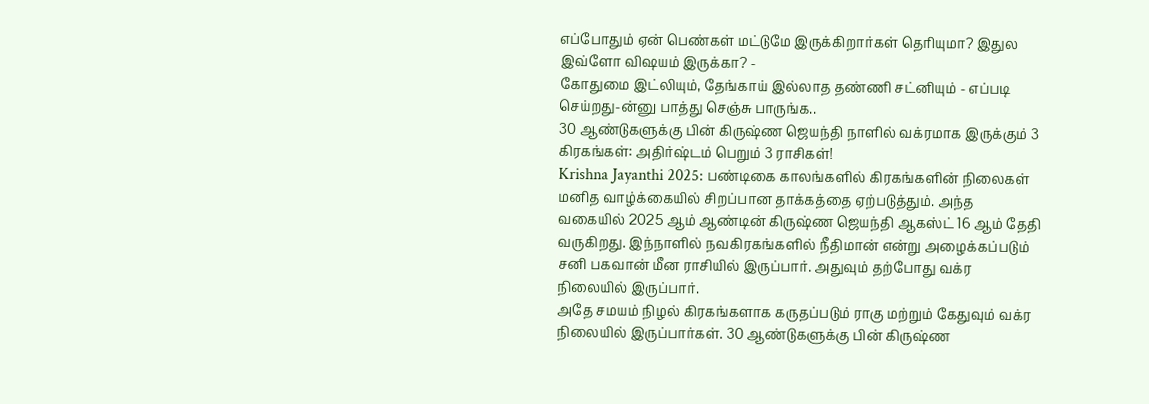எப்போதும் ஏன் பெண்கள் மட்டுமே இருக்கிறார்கள் தெரியுமா? இதுல இவ்ளோ விஷயம் இருக்கா? -
கோதுமை இட்லியும், தேங்காய் இல்லாத தண்ணி சட்னியும் - எப்படி செய்றது-ன்னு பாத்து செஞ்சு பாருங்க..
30 ஆண்டுகளுக்கு பின் கிருஷ்ண ஜெயந்தி நாளில் வக்ரமாக இருக்கும் 3 கிரகங்கள்: அதிர்ஷ்டம் பெறும் 3 ராசிகள்!
Krishna Jayanthi 2025: பண்டிகை காலங்களில் கிரகங்களின் நிலைகள் மனித வாழ்க்கையில் சிறப்பான தாக்கத்தை ஏற்படுத்தும். அந்த வகையில் 2025 ஆம் ஆண்டின் கிருஷ்ண ஜெயந்தி ஆகஸ்ட் 16 ஆம் தேதி வருகிறது. இந்நாளில் நவகிரகங்களில் நீதிமான் என்று அழைக்கப்படும் சனி பகவான் மீன ராசியில் இருப்பார். அதுவும் தற்போது வக்ர நிலையில் இருப்பார்.
அதே சமயம் நிழல் கிரகங்களாக கருதப்படும் ராகு மற்றும் கேதுவும் வக்ர நிலையில் இருப்பார்கள். 30 ஆண்டுகளுக்கு பின் கிருஷ்ண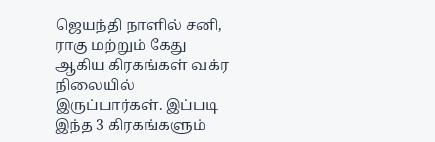ஜெயந்தி நாளில் சனி, ராகு மற்றும் கேது ஆகிய கிரகங்கள் வக்ர நிலையில் இருப்பார்கள். இப்படி இந்த 3 கிரகங்களும்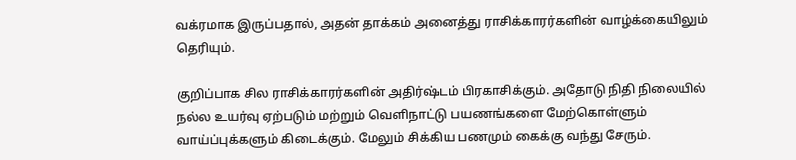வக்ரமாக இருப்பதால், அதன் தாக்கம் அனைத்து ராசிக்காரர்களின் வாழ்க்கையிலும் தெரியும்.

குறிப்பாக சில ராசிக்காரர்களின் அதிர்ஷ்டம் பிரகாசிக்கும். அதோடு நிதி நிலையில் நல்ல உயர்வு ஏற்படும் மற்றும் வெளிநாட்டு பயணங்களை மேற்கொள்ளும் வாய்ப்புக்களும் கிடைக்கும். மேலும் சிக்கிய பணமும் கைக்கு வந்து சேரும்.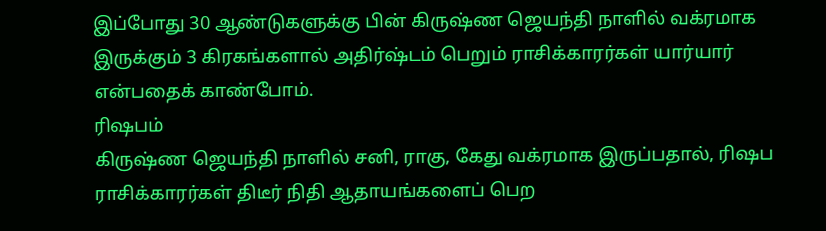இப்போது 30 ஆண்டுகளுக்கு பின் கிருஷ்ண ஜெயந்தி நாளில் வக்ரமாக இருக்கும் 3 கிரகங்களால் அதிர்ஷ்டம் பெறும் ராசிக்காரர்கள் யார்யார் என்பதைக் காண்போம்.
ரிஷபம்
கிருஷ்ண ஜெயந்தி நாளில் சனி, ராகு, கேது வக்ரமாக இருப்பதால், ரிஷப ராசிக்காரர்கள் திடீர் நிதி ஆதாயங்களைப் பெற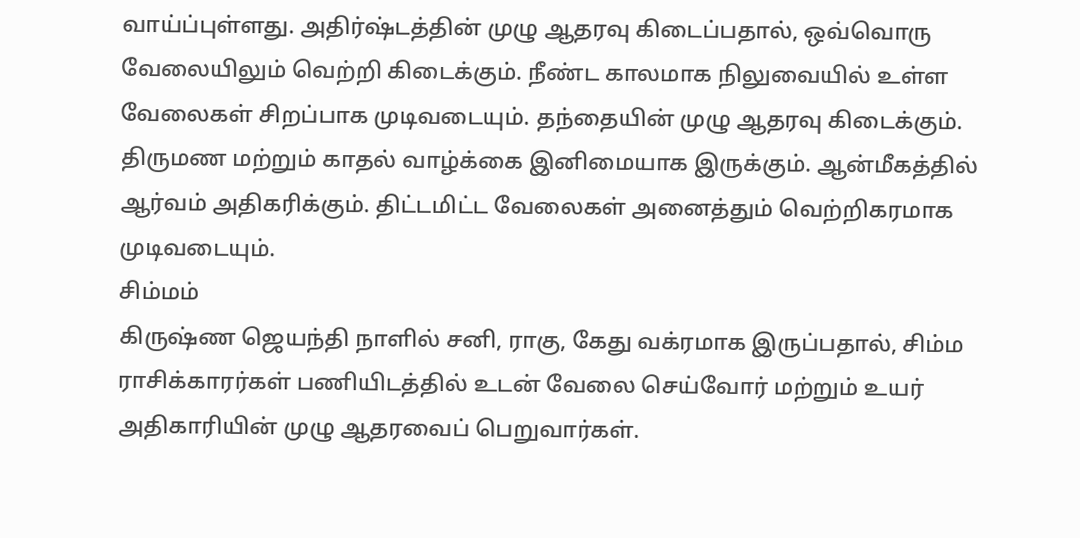வாய்ப்புள்ளது. அதிர்ஷ்டத்தின் முழு ஆதரவு கிடைப்பதால், ஒவ்வொரு வேலையிலும் வெற்றி கிடைக்கும். நீண்ட காலமாக நிலுவையில் உள்ள வேலைகள் சிறப்பாக முடிவடையும். தந்தையின் முழு ஆதரவு கிடைக்கும். திருமண மற்றும் காதல் வாழ்க்கை இனிமையாக இருக்கும். ஆன்மீகத்தில் ஆர்வம் அதிகரிக்கும். திட்டமிட்ட வேலைகள் அனைத்தும் வெற்றிகரமாக முடிவடையும்.
சிம்மம்
கிருஷ்ண ஜெயந்தி நாளில் சனி, ராகு, கேது வக்ரமாக இருப்பதால், சிம்ம ராசிக்காரர்கள் பணியிடத்தில் உடன் வேலை செய்வோர் மற்றும் உயர் அதிகாரியின் முழு ஆதரவைப் பெறுவார்கள்.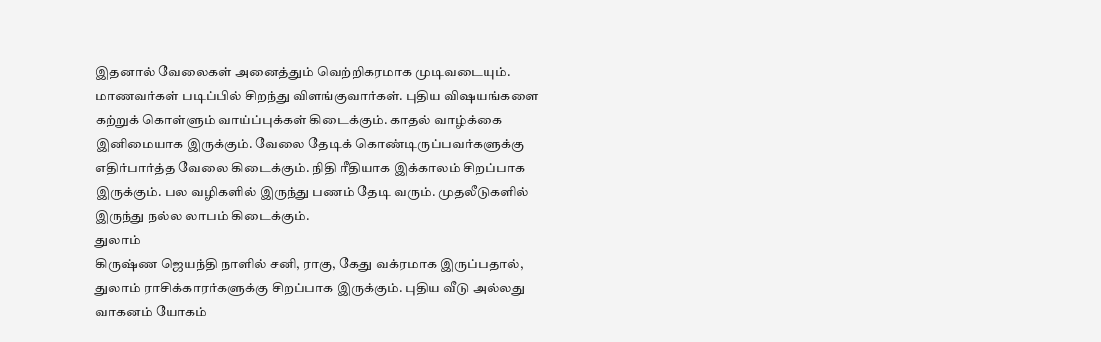இதனால் வேலைகள் அனைத்தும் வெற்றிகரமாக முடிவடையும். மாணவர்கள் படிப்பில் சிறந்து விளங்குவார்கள். புதிய விஷயங்களை கற்றுக் கொள்ளும் வாய்ப்புக்கள் கிடைக்கும். காதல் வாழ்க்கை இனிமையாக இருக்கும். வேலை தேடிக் கொண்டிருப்பவர்களுக்கு எதிர்பார்த்த வேலை கிடைக்கும். நிதி ரீதியாக இக்காலம் சிறப்பாக இருக்கும். பல வழிகளில் இருந்து பணம் தேடி வரும். முதலீடுகளில் இருந்து நல்ல லாபம் கிடைக்கும்.
துலாம்
கிருஷ்ண ஜெயந்தி நாளில் சனி, ராகு, கேது வக்ரமாக இருப்பதால், துலாம் ராசிக்காரர்களுக்கு சிறப்பாக இருக்கும். புதிய வீடு அல்லது வாகனம் யோகம்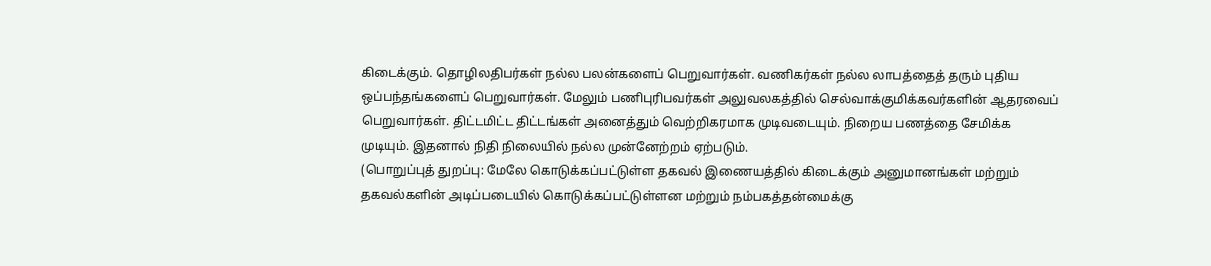கிடைக்கும். தொழிலதிபர்கள் நல்ல பலன்களைப் பெறுவார்கள். வணிகர்கள் நல்ல லாபத்தைத் தரும் புதிய ஒப்பந்தங்களைப் பெறுவார்கள். மேலும் பணிபுரிபவர்கள் அலுவலகத்தில் செல்வாக்குமிக்கவர்களின் ஆதரவைப் பெறுவார்கள். திட்டமிட்ட திட்டங்கள் அனைத்தும் வெற்றிகரமாக முடிவடையும். நிறைய பணத்தை சேமிக்க முடியும். இதனால் நிதி நிலையில் நல்ல முன்னேற்றம் ஏற்படும்.
(பொறுப்புத் துறப்பு: மேலே கொடுக்கப்பட்டுள்ள தகவல் இணையத்தில் கிடைக்கும் அனுமானங்கள் மற்றும் தகவல்களின் அடிப்படையில் கொடுக்கப்பட்டுள்ளன மற்றும் நம்பகத்தன்மைக்கு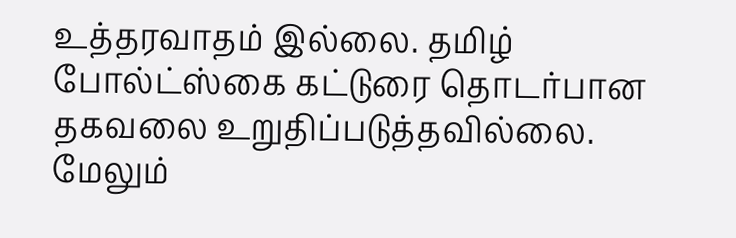உத்தரவாதம் இல்லை. தமிழ் போல்ட்ஸ்கை கட்டுரை தொடர்பான தகவலை உறுதிப்படுத்தவில்லை. மேலும்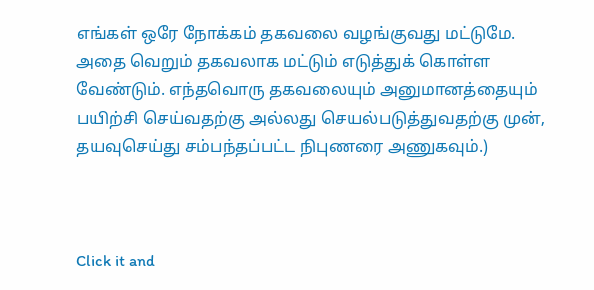எங்கள் ஒரே நோக்கம் தகவலை வழங்குவது மட்டுமே. அதை வெறும் தகவலாக மட்டும் எடுத்துக் கொள்ள வேண்டும். எந்தவொரு தகவலையும் அனுமானத்தையும் பயிற்சி செய்வதற்கு அல்லது செயல்படுத்துவதற்கு முன், தயவுசெய்து சம்பந்தப்பட்ட நிபுணரை அணுகவும்.)



Click it and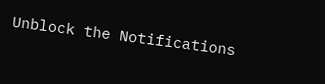Unblock the Notifications